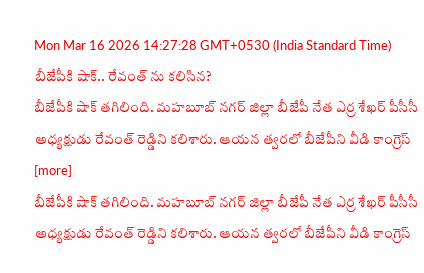Mon Mar 16 2026 14:27:28 GMT+0530 (India Standard Time)
బీజేపీకి షాక్.. రేవంత్ ను కలిసిన?
బీజేపీకి షాక్ తగిలింది. మహబూబ్ నగర్ జిల్లా బీజేపీ నేత ఎర్ర శేఖర్ పీసీసీ అధ్యక్షుడు రేవంత్ రెడ్డిని కలిశారు. ఆయన త్వరలో బీజేపీని వీడి కాంగ్రెస్ [more]
బీజేపీకి షాక్ తగిలింది. మహబూబ్ నగర్ జిల్లా బీజేపీ నేత ఎర్ర శేఖర్ పీసీసీ అధ్యక్షుడు రేవంత్ రెడ్డిని కలిశారు. ఆయన త్వరలో బీజేపీని వీడి కాంగ్రెస్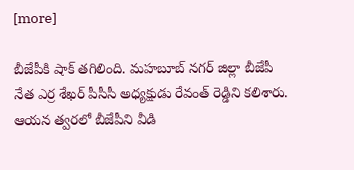[more]

బీజేపీకి షాక్ తగిలింది. మహబూబ్ నగర్ జిల్లా బీజేపీ నేత ఎర్ర శేఖర్ పీసీసీ అధ్యక్షుడు రేవంత్ రెడ్డిని కలిశారు. ఆయన త్వరలో బీజేపీని వీడి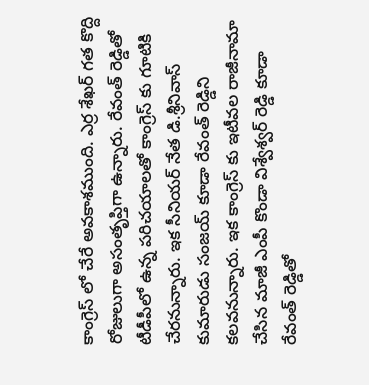కాంగ్రెస్ లో చేరే అవకాశముంది. ఎర్ర శేఖర్ గత కొద్ది రోజులుగా అసంతృప్తిగా ఉన్నారు. రేవంత్ రెడ్డితో టీడీపీలో ఉన్న పరిచయాలతో కాంగ్రెస్ కు గూటికి చేరనున్నారు. ఇక సీనియర్ నేత డి.శ్రీనివాస్ కుమారుడు సంజయ్ కూడా రేవంత్ రెడ్డిని కలవనున్నారు. ఇక కాంగ్రెస్ కు ఇటీవల రాజీనామా చేసిన మాజీ ఎంపీ కొండా విశ్వేశ్వర్ రెడ్డి కూడా రేవంత్ రెడ్డితో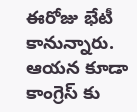ఈరోజు భేటీ కానున్నారు. ఆయన కూడా కాంగ్రెస్ కు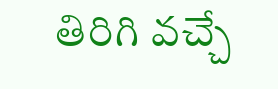తిరిగి వచ్చే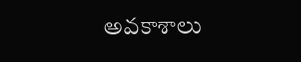అవకాశాలు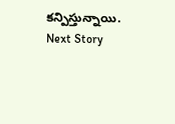కన్పిస్తున్నాయి.
Next Story